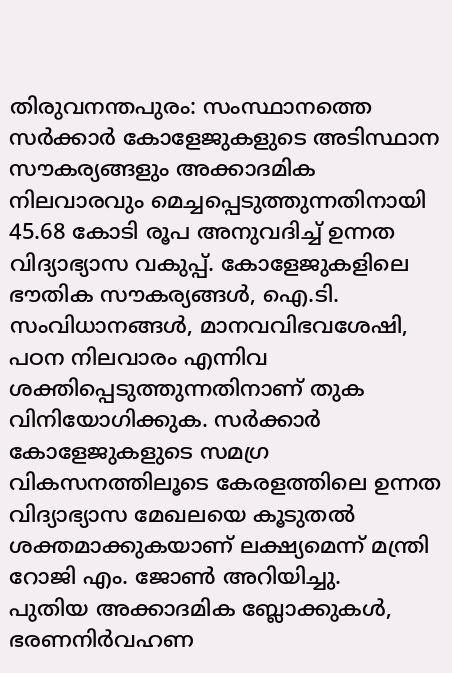തിരുവനന്തപുരം: സംസ്ഥാനത്തെ സർക്കാർ കോളേജുകളുടെ അടിസ്ഥാന സൗകര്യങ്ങളും അക്കാദമിക നിലവാരവും മെച്ചപ്പെടുത്തുന്നതിനായി 45.68 കോടി രൂപ അനുവദിച്ച് ഉന്നത വിദ്യാഭ്യാസ വകുപ്പ്. കോളേജുകളിലെ ഭൗതിക സൗകര്യങ്ങൾ, ഐ.ടി. സംവിധാനങ്ങൾ, മാനവവിഭവശേഷി, പഠന നിലവാരം എന്നിവ ശക്തിപ്പെടുത്തുന്നതിനാണ് തുക വിനിയോഗിക്കുക. സർക്കാർ കോളേജുകളുടെ സമഗ്ര വികസനത്തിലൂടെ കേരളത്തിലെ ഉന്നത വിദ്യാഭ്യാസ മേഖലയെ കൂടുതൽ ശക്തമാക്കുകയാണ് ലക്ഷ്യമെന്ന് മന്ത്രി റോജി എം. ജോൺ അറിയിച്ചു.
പുതിയ അക്കാദമിക ബ്ലോക്കുകൾ, ഭരണനിർവഹണ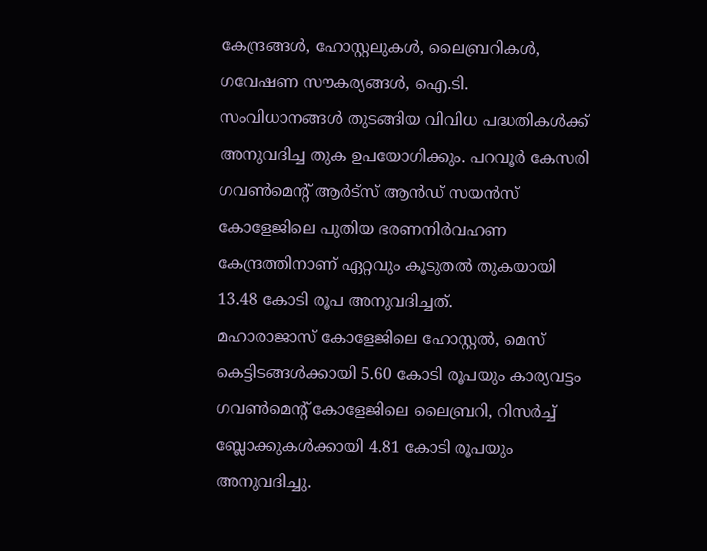കേന്ദ്രങ്ങൾ, ഹോസ്റ്റലുകൾ, ലൈബ്രറികൾ, ഗവേഷണ സൗകര്യങ്ങൾ, ഐ.ടി. സംവിധാനങ്ങൾ തുടങ്ങിയ വിവിധ പദ്ധതികൾക്ക് അനുവദിച്ച തുക ഉപയോഗിക്കും. പറവൂർ കേസരി ഗവൺമെന്റ് ആർട്സ് ആൻഡ് സയൻസ് കോളേജിലെ പുതിയ ഭരണനിർവഹണ കേന്ദ്രത്തിനാണ് ഏറ്റവും കൂടുതൽ തുകയായി 13.48 കോടി രൂപ അനുവദിച്ചത്.
മഹാരാജാസ് കോളേജിലെ ഹോസ്റ്റൽ, മെസ് കെട്ടിടങ്ങൾക്കായി 5.60 കോടി രൂപയും കാര്യവട്ടം ഗവൺമെന്റ് കോളേജിലെ ലൈബ്രറി, റിസർച്ച് ബ്ലോക്കുകൾക്കായി 4.81 കോടി രൂപയും അനുവദിച്ചു.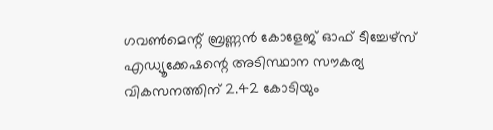ഗവൺമെന്റ് ബ്രണ്ണൻ കോളേജ് ഓഫ് ടീച്ചേഴ്സ് എഡ്യൂക്കേഷന്റെ അടിസ്ഥാന സൗകര്യ വികസനത്തിന് 2.42 കോടിയും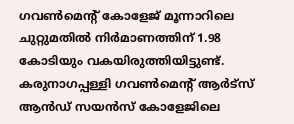ഗവൺമെന്റ് കോളേജ് മൂന്നാറിലെ ചുറ്റുമതിൽ നിർമാണത്തിന് 1.98 കോടിയും വകയിരുത്തിയിട്ടുണ്ട്.
കരുനാഗപ്പള്ളി ഗവൺമെന്റ് ആർട്സ് ആൻഡ് സയൻസ് കോളേജിലെ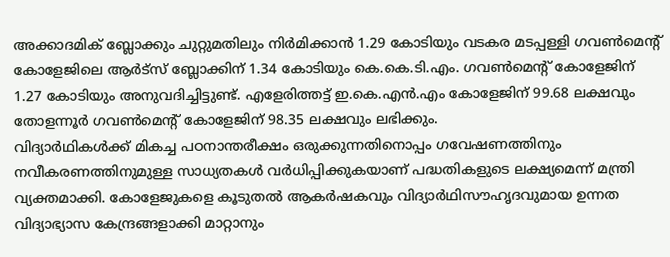അക്കാദമിക് ബ്ലോക്കും ചുറ്റുമതിലും നിർമിക്കാൻ 1.29 കോടിയും വടകര മടപ്പള്ളി ഗവൺമെന്റ് കോളേജിലെ ആർട്സ് ബ്ലോക്കിന് 1.34 കോടിയും കെ.കെ.ടി.എം. ഗവൺമെന്റ് കോളേജിന് 1.27 കോടിയും അനുവദിച്ചിട്ടുണ്ട്. എളേരിത്തട്ട് ഇ.കെ.എൻ.എം കോളേജിന് 99.68 ലക്ഷവും തോളന്നൂർ ഗവൺമെന്റ് കോളേജിന് 98.35 ലക്ഷവും ലഭിക്കും.
വിദ്യാർഥികൾക്ക് മികച്ച പഠനാന്തരീക്ഷം ഒരുക്കുന്നതിനൊപ്പം ഗവേഷണത്തിനും നവീകരണത്തിനുമുള്ള സാധ്യതകൾ വർധിപ്പിക്കുകയാണ് പദ്ധതികളുടെ ലക്ഷ്യമെന്ന് മന്ത്രി വ്യക്തമാക്കി. കോളേജുകളെ കൂടുതൽ ആകർഷകവും വിദ്യാർഥിസൗഹൃദവുമായ ഉന്നത വിദ്യാഭ്യാസ കേന്ദ്രങ്ങളാക്കി മാറ്റാനും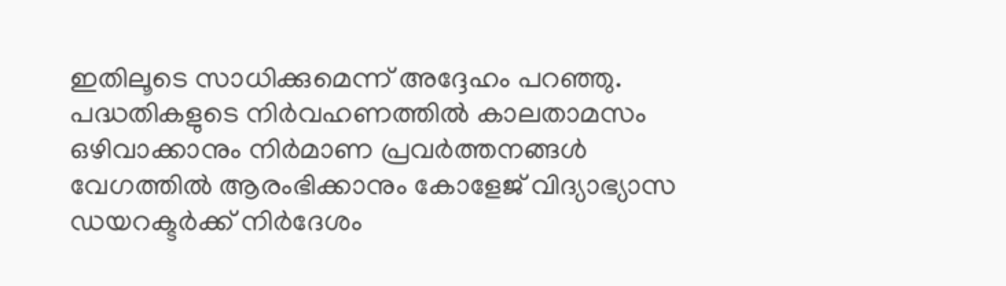ഇതിലൂടെ സാധിക്കുമെന്ന് അദ്ദേഹം പറഞ്ഞു.
പദ്ധതികളുടെ നിർവഹണത്തിൽ കാലതാമസം ഒഴിവാക്കാനും നിർമാണ പ്രവർത്തനങ്ങൾ വേഗത്തിൽ ആരംഭിക്കാനും കോളേജ് വിദ്യാഭ്യാസ ഡയറക്ടർക്ക് നിർദേശം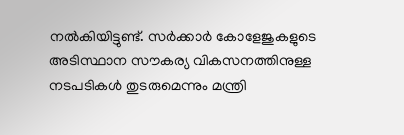നൽകിയിട്ടുണ്ട്. സർക്കാർ കോളേജുകളുടെ അടിസ്ഥാന സൗകര്യ വികസനത്തിനുള്ള നടപടികൾ തുടരുമെന്നും മന്ത്രി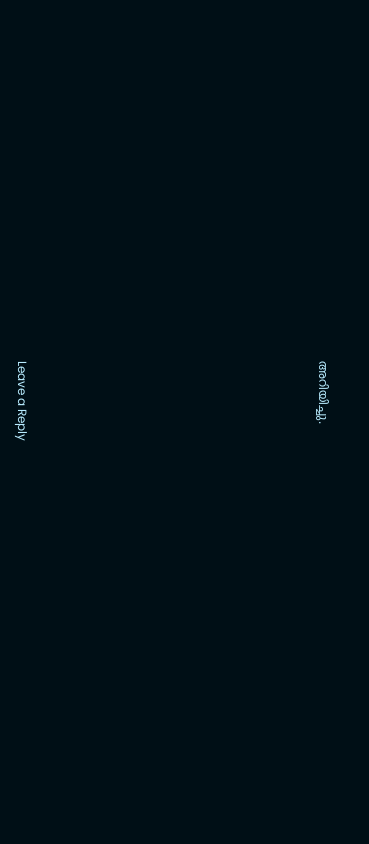അറിയിച്ചു.












Leave a Reply